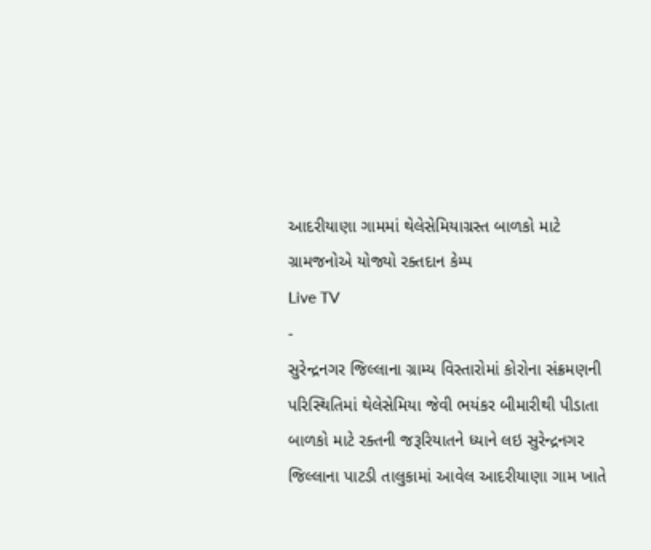આદરીયાણા ગામમાં થેલેસેમિયાગ્રસ્ત બાળકો માટે ગ્રામજનોએ યોજ્યો રક્તદાન કેમ્પ
Live TV
-
સુરેન્દ્રનગર જિલ્લાના ગ્રામ્ય વિસ્તારોમાં કોરોના સંક્રમણની પરિસ્થિતિમાં થેલેસેમિયા જેવી ભયંકર બીમારીથી પીડાતા બાળકો માટે રક્તની જરૂરિયાતને ધ્યાને લઇ સુરેન્દ્રનગર જિલ્લાના પાટડી તાલુકામાં આવેલ આદરીયાણા ગામ ખાતે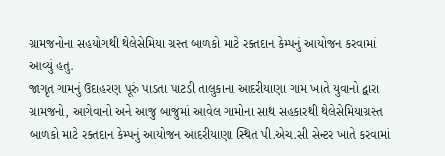ગ્રામજનોના સહયોગથી થેલેસેમિયા ગ્રસ્ત બાળકો માટે રક્તદાન કેમ્પનું આયોજન કરવામાં આવ્યું હતુ.
જાગૃત ગામનું ઉદાહરણ પૂરું પાડતા પાટડી તાલુકાના આદરીયાણા ગામ ખાતે યુવાનો દ્વારા ગ્રામજનો, આગેવાનો અને આજુ બાજુમાં આવેલ ગામોના સાથ સહકારથી થેલેસેમિયાગ્રસ્ત બાળકો માટે રક્તદાન કેમ્પનું આયોજન આદરીયાણા સ્થિત પી.એચ.સી સેન્ટર ખાતે કરવામાં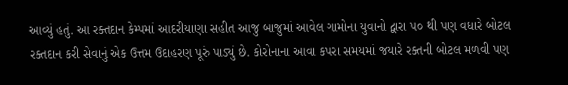આવ્યું હતું. આ રક્તદાન કેમ્પમાં આદરીયાણા સહીત આજુ બાજુમાં આવેલ ગામોના યુવાનો દ્વારા ૫૦ થી પણ વધારે બોટલ રક્તદાન કરી સેવાનું એક ઉત્તમ ઉદાહરણ પૂરું પાડ્યું છે. કોરોનાના આવા કપરા સમયમાં જયારે રક્તની બોટલ મળવી પણ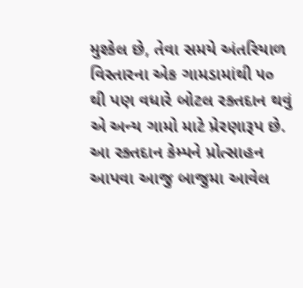મુશ્કેલ છે, તેવા સમયે અંતરિયાળ વિસ્તારના એક ગામડામાંથી ૫૦ થી પણ વધારે બોટલ રક્તદાન થવું એ અન્ય ગામો માટે પ્રેરણારૂપ છે.
આ રક્તદાન કેમ્પને પ્રોત્સાહન આપવા આજુ બાજુમા આવેલ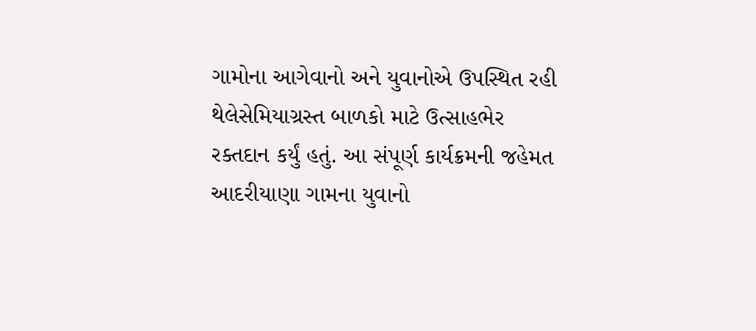ગામોના આગેવાનો અને યુવાનોએ ઉપસ્થિત રહી થેલેસેમિયાગ્રસ્ત બાળકો માટે ઉત્સાહભેર રક્તદાન કર્યું હતું. આ સંપૂર્ણ કાર્યક્રમની જહેમત આદરીયાણા ગામના યુવાનો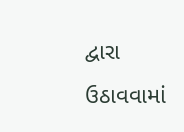દ્વારા ઉઠાવવામાં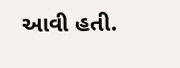આવી હતી.